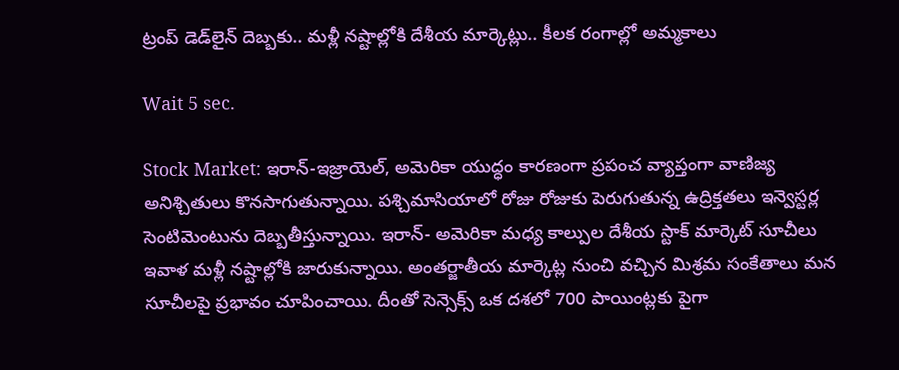ట్రంప్ డెడ్‌లైన్ దెబ్బకు.. మళ్లీ నష్టాల్లోకి దేశీయ మార్కెట్లు.. కీలక రంగాల్లో అమ్మకాలు

Wait 5 sec.

Stock Market: ఇరాన్-ఇజ్రాయెల్, అమెరికా యుద్ధం కారణంగా ప్రపంచ వ్యాప్తంగా వాణిజ్య అనిశ్చితులు కొనసాగుతున్నాయి. పశ్చిమాసియాలో రోజు రోజుకు పెరుగుతున్న ఉద్రిక్తతలు ఇన్వెస్టర్ల సెంటిమెంటును దెబ్బతీస్తున్నాయి. ఇరాన్- అమెరికా మధ్య కాల్పుల దేశీయ స్టాక్ మార్కెట్ సూచీలు ఇవాళ మళ్లీ నష్టాల్లోకి జారుకున్నాయి. అంతర్జాతీయ మార్కెట్ల నుంచి వచ్చిన మిశ్రమ సంకేతాలు మన సూచీలపై ప్రభావం చూపించాయి. దీంతో సెన్సెక్స్ ఒక దశలో 700 పాయింట్లకు పైగా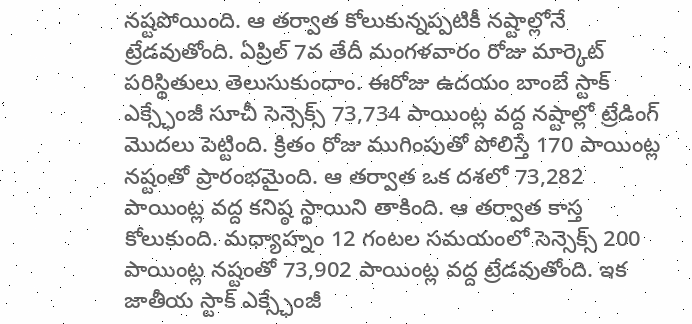నష్టపోయింది. ఆ తర్వాత కోలుకున్నప్పటికీ నష్టాల్లోనే ట్రేడవుతోంది. ఏప్రిల్ 7వ తేదీ మంగళవారం రోజు మార్కెట్ పరిస్థితులు తెలుసుకుందాం. ఈరోజు ఉదయం బాంబే స్టాక్ ఎక్స్ఛేంజీ సూచీ సెన్సెక్స్ 73,734 పాయింట్ల వద్ద నష్టాల్లో ట్రేడింగ్ మొదలు పెట్టింది. క్రితం రోజు ముగింపుతో పోలిస్తే 170 పాయింట్ల నష్టంతో ప్రారంభమైంది. ఆ తర్వాత ఒక దశలో 73,282 పాయింట్ల వద్ద కనిష్ఠ స్థాయిని తాకింది. ఆ తర్వాత కాస్త కోలుకుంది. మధ్యాహ్నం 12 గంటల సమయంలో సెన్సెక్స్ 200 పాయింట్ల నష్టంతో 73,902 పాయింట్ల వద్ద ట్రేడవుతోంది. ఇక జాతీయ స్టాక్ ఎక్స్ఛేంజీ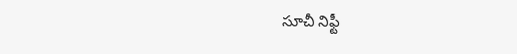సూచీ నిఫ్టీ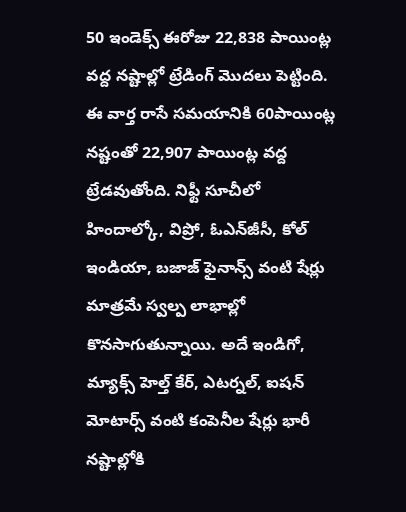50 ఇండెక్స్ ఈరోజు 22,838 పాయింట్ల వద్ద నష్టాల్లో ట్రేడింగ్ మొదలు పెట్టింది. ఈ వార్త రాసే సమయానికి 60పాయింట్ల నష్టంతో 22,907 పాయింట్ల వద్ద ట్రేడవుతోంది. నిఫ్టీ సూచీలో హిందాల్కో, విప్రో, ఓఎన్‌జీసీ, కోల్ ఇండియా, బజాజ్ ఫైనాన్స్ వంటి షేర్లు మాత్రమే స్వల్ప లాభాల్లో కొనసాగుతున్నాయి. అదే ఇండిగో, మ్యాక్స్ హెల్త్ కేర్, ఎటర్నల్, ఐషన్ మోటార్స్ వంటి కంపెనీల షేర్లు భారీ నష్టాల్లోకి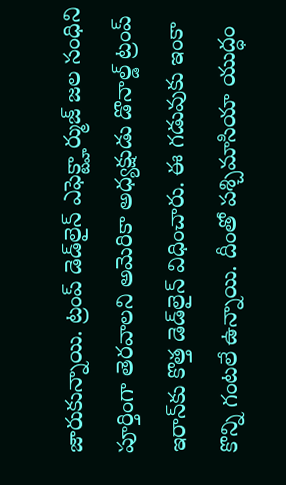జారుకున్నాయి. ట్రంప్ డెడ్‌లైన్ ఎఫెక్ట్హార్ముజ్ జల సంధిని పూర్తింగా తెరవాలని అమెరికా అధ్యక్షుడు డొనాల్డ్ ట్రంప్ ఇరాన్‌కు కొత్త డెడ్‌లైన్ విధించారు. ఈ గడువుకు ఇంకా కొన్ని గంటలే ఉన్నాయి. దీంతో పశ్చిమాసియా యుద్ధం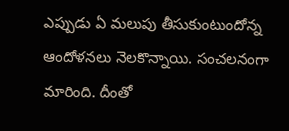ఎప్పుడు ఏ మలుపు తీసుకుంటుందోన్న ఆందోళనలు నెలకొన్నాయి. సంచలనంగా మారింది. దీంతో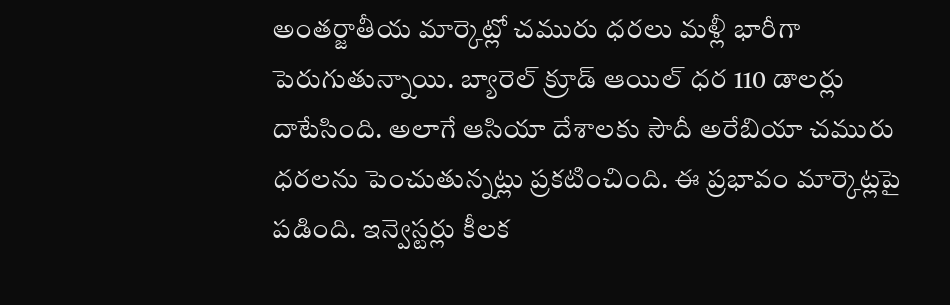అంతర్జాతీయ మార్కెట్లో చమురు ధరలు మళ్లీ భారీగా పెరుగుతున్నాయి. బ్యారెల్ క్రూడ్ ఆయిల్ ధర 110 డాలర్లు దాటేసింది. అలాగే ఆసియా దేశాలకు సౌదీ అరేబియా చమురు ధరలను పెంచుతున్నట్లు ప్రకటించింది. ఈ ప్రభావం మార్కెట్లపై పడింది. ఇన్వెస్టర్లు కీలక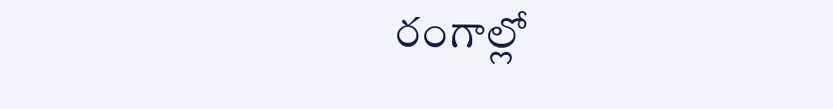రంగాల్లో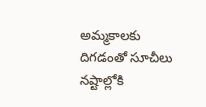అమ్మకాలకు దిగడంతో సూచీలు నష్టాల్లోకి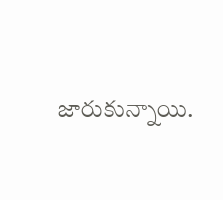జారుకున్నాయి.